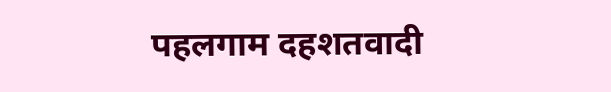पहलगाम दहशतवादी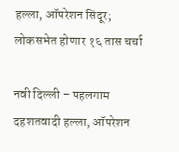हल्ला, ऑपरेशन सिंदूर; लोकसभेत होणार १६ तास चर्चा

नवी दिल्ली – पहलगाम दहशतवादी हल्ला, ऑपरेशन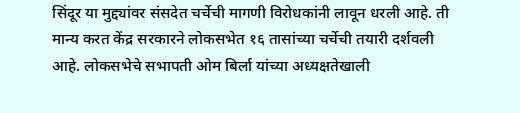सिंदूर या मुद्द्यांवर संसदेत चर्चेची मागणी विरोधकांनी लावून धरली आहे. ती मान्य करत केंद्र सरकारने लोकसभेत १६ तासांच्या चर्चेची तयारी दर्शवली आहे. लोकसभेचे सभापती ओम बिर्ला यांच्या अध्यक्षतेखाली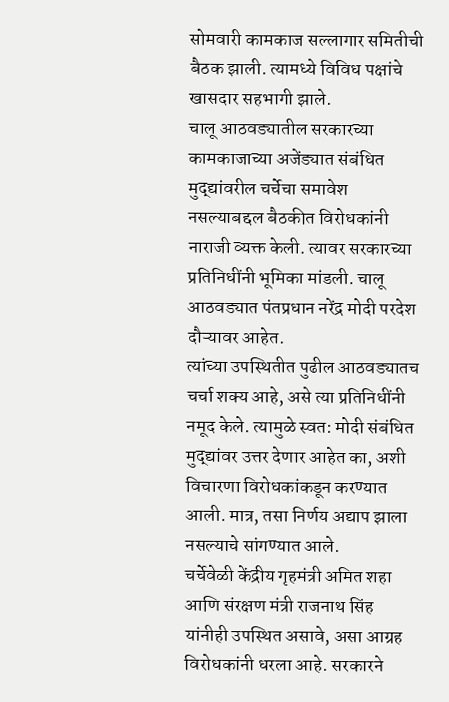सोमवारी कामकाज सल्लागार समितीची बैठक झाली. त्यामध्ये विविध पक्षांचे खासदार सहभागी झाले.
चालू आठवड्यातील सरकारच्या कामकाजाच्या अजेंड्यात संबंधित मुद्द्यांवरील चर्चेचा समावेश नसल्याबद्दल बैठकीत विरोधकांनी नाराजी व्यक्त केली. त्यावर सरकारच्या प्रतिनिधींनी भूमिका मांडली. चालू आठवड्यात पंतप्रधान नरेंद्र मोदी परदेश दौऱ्यावर आहेत.
त्यांच्या उपस्थितीत पुढील आठवड्यातच चर्चा शक्य आहे, असे त्या प्रतिनिधींनी नमूद केले. त्यामुळे स्वत: मोदी संबंधित मुद्द्यांवर उत्तर देणार आहेत का, अशी विचारणा विरोधकांकडून करण्यात आली. मात्र, तसा निर्णय अद्याप झाला नसल्याचे सांगण्यात आले.
चर्चेवेळी केंद्रीय गृहमंत्री अमित शहा आणि संरक्षण मंत्री राजनाथ सिंह यांनीही उपस्थित असावे, असा आग्रह विरोधकांनी धरला आहे. सरकारने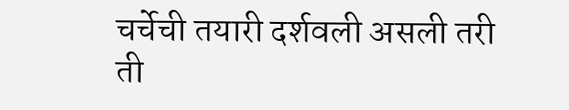चर्चेची तयारी दर्शवली असली तरी ती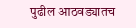पुढील आठवड्यातच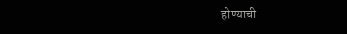होण्याची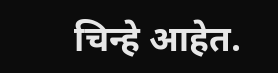चिन्हे आहेत.